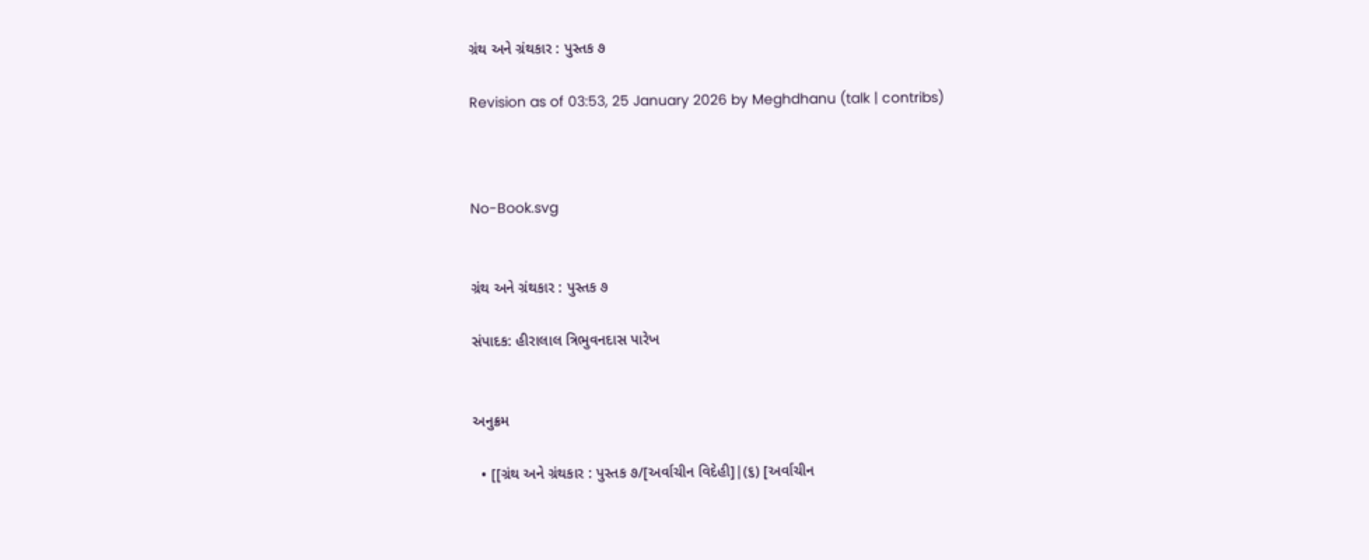ગ્રંથ અને ગ્રંથકાર : પુસ્તક ૭

Revision as of 03:53, 25 January 2026 by Meghdhanu (talk | contribs)



No-Book.svg


ગ્રંથ અને ગ્રંથકાર : પુસ્તક ૭

સંપાદક: હીરાલાલ ત્રિભુવનદાસ પારેખ


અનુક્રમ

  • [[ગ્રંથ અને ગ્રંથકાર : પુસ્તક ૭/[અર્વાચીન વિદેહી]|(૬) [અર્વાચીન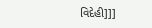વિદેહી]]]